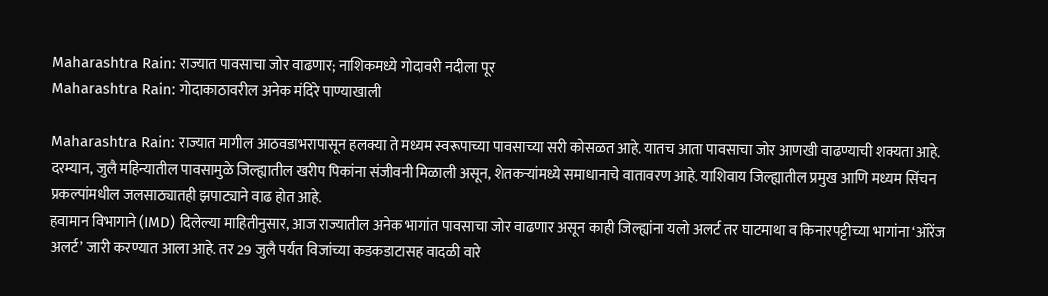Maharashtra Rain: राज्यात पावसाचा जोर वाढणार; नाशिकमध्ये गोदावरी नदीला पूर
Maharashtra Rain: गोदाकाठावरील अनेक मंदिरे पाण्याखाली

Maharashtra Rain: राज्यात मागील आठवडाभरापासून हलक्या ते मध्यम स्वरूपाच्या पावसाच्या सरी कोसळत आहे. यातच आता पावसाचा जोर आणखी वाढण्याची शक्यता आहे.
दरम्यान, जुलै महिन्यातील पावसामुळे जिल्ह्यातील खरीप पिकांना संजीवनी मिळाली असून, शेतकऱ्यांमध्ये समाधानाचे वातावरण आहे. याशिवाय जिल्ह्यातील प्रमुख आणि मध्यम सिंचन प्रकल्पांमधील जलसाठ्यातही झपाट्याने वाढ होत आहे.
हवामान विभागाने (IMD) दिलेल्या माहितीनुसार, आज राज्यातील अनेक भागांत पावसाचा जोर वाढणार असून काही जिल्ह्यांना यलो अलर्ट तर घाटमाथा व किनारपट्टीच्या भागांना ‘ऑरेंज अलर्ट’ जारी करण्यात आला आहे. तर 29 जुलै पर्यंत विजांच्या कडकडाटासह वादळी वारे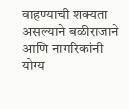वाहण्याची शक्यता असल्याने बळीराजाने आणि नागरिकांनी योग्य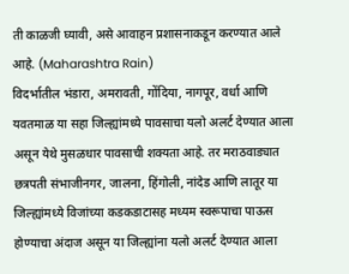ती काळजी घ्यावी, असे आवाहन प्रशासनाकडून करण्यात आले आहे. (Maharashtra Rain)
विदर्भातील भंडारा, अमरावती, गोंदिया, नागपूर, वर्धा आणि यवतमाळ या सहा जिल्ह्यांमध्ये पावसाचा यलो अलर्ट देण्यात आला असून येथे मुसळधार पावसाची शक्यता आहे. तर मराठवाड्यात छत्रपती संभाजीनगर, जालना, हिंगोली, नांदेड आणि लातूर या जिल्ह्यांमध्ये विजांच्या कडकडाटासह मध्यम स्वरूपाचा पाऊस होण्याचा अंदाज असून या जिल्ह्यांना यलो अलर्ट देण्यात आला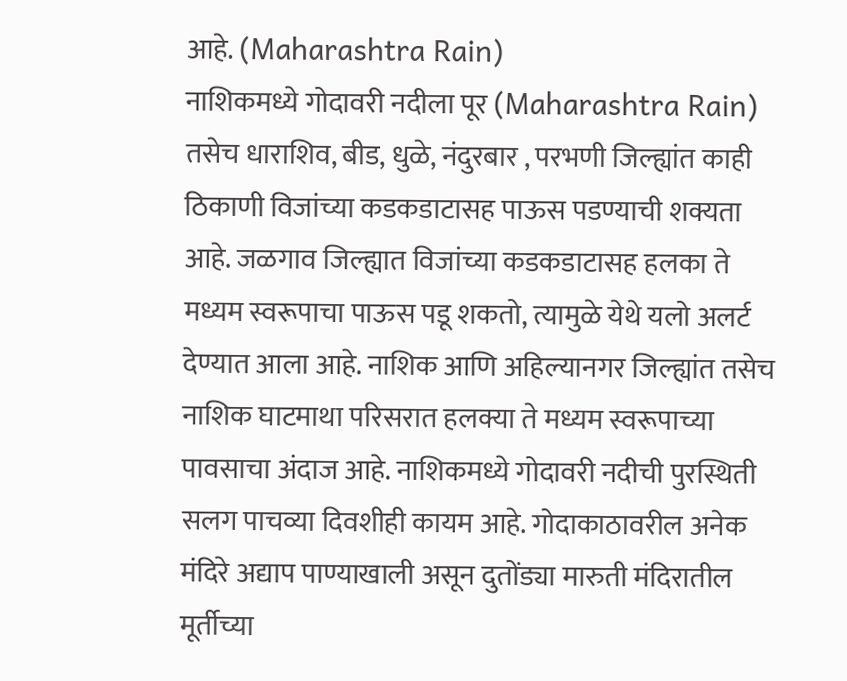आहे. (Maharashtra Rain)
नाशिकमध्ये गोदावरी नदीला पूर (Maharashtra Rain)
तसेच धाराशिव, बीड, धुळे, नंदुरबार , परभणी जिल्ह्यांत काही ठिकाणी विजांच्या कडकडाटासह पाऊस पडण्याची शक्यता आहे. जळगाव जिल्ह्यात विजांच्या कडकडाटासह हलका ते मध्यम स्वरूपाचा पाऊस पडू शकतो, त्यामुळे येथे यलो अलर्ट देण्यात आला आहे. नाशिक आणि अहिल्यानगर जिल्ह्यांत तसेच नाशिक घाटमाथा परिसरात हलक्या ते मध्यम स्वरूपाच्या पावसाचा अंदाज आहे. नाशिकमध्ये गोदावरी नदीची पुरस्थिती सलग पाचव्या दिवशीही कायम आहे. गोदाकाठावरील अनेक मंदिरे अद्याप पाण्याखाली असून दुतोंड्या मारुती मंदिरातील मूर्तीच्या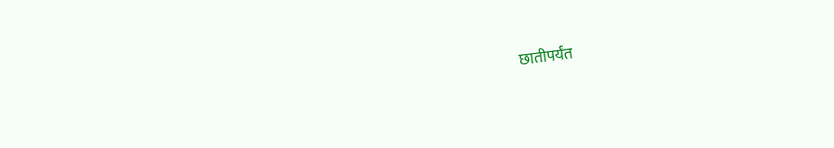छातीपर्यंत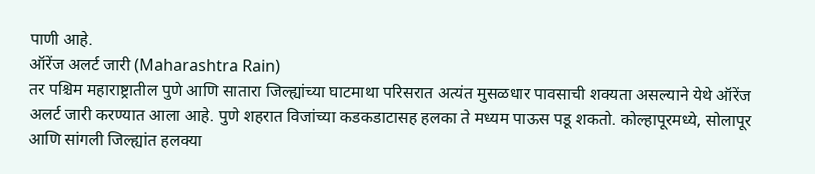पाणी आहे.
ऑरेंज अलर्ट जारी (Maharashtra Rain)
तर पश्चिम महाराष्ट्रातील पुणे आणि सातारा जिल्ह्यांच्या घाटमाथा परिसरात अत्यंत मुसळधार पावसाची शक्यता असल्याने येथे ऑरेंज अलर्ट जारी करण्यात आला आहे. पुणे शहरात विजांच्या कडकडाटासह हलका ते मध्यम पाऊस पडू शकतो. कोल्हापूरमध्ये, सोलापूर आणि सांगली जिल्ह्यांत हलक्या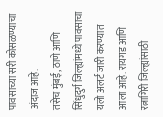पावसाच्या सरी कोसळण्याचा अंदाज आहे.
तसेच मुंबई, ठाणे आणि सिंधुदुर्ग जिल्ह्यांमध्ये पावसाचा यलो अलर्ट जारी करण्यात आला आहे. रायगड आणि रत्नागिरी जिल्ह्यांसाठी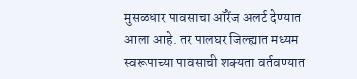मुसळधार पावसाचा ऑरेंज अलर्ट देण्यात आला आहे. तर पालघर जिल्ह्यात मध्यम स्वरूपाच्या पावसाची शक्यता वर्तवण्यात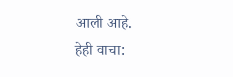आली आहे.
हेही वाचा: